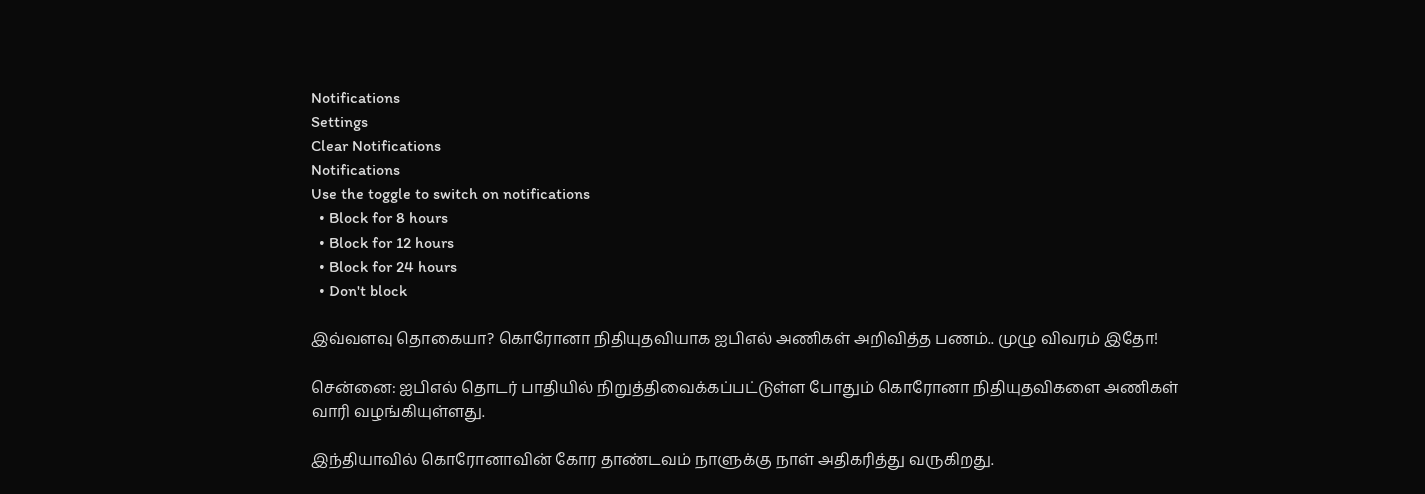Notifications
Settings
Clear Notifications
Notifications
Use the toggle to switch on notifications
  • Block for 8 hours
  • Block for 12 hours
  • Block for 24 hours
  • Don't block

இவ்வளவு தொகையா? கொரோனா நிதியுதவியாக ஐபிஎல் அணிகள் அறிவித்த பணம்.. முழு விவரம் இதோ!

சென்னை: ஐபிஎல் தொடர் பாதியில் நிறுத்திவைக்கப்பட்டுள்ள போதும் கொரோனா நிதியுதவிகளை அணிகள் வாரி வழங்கியுள்ளது.

இந்தியாவில் கொரோனாவின் கோர தாண்டவம் நாளுக்கு நாள் அதிகரித்து வருகிறது.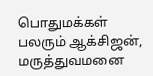பொதுமக்கள் பலரும் ஆக்சிஜன், மருத்துவமனை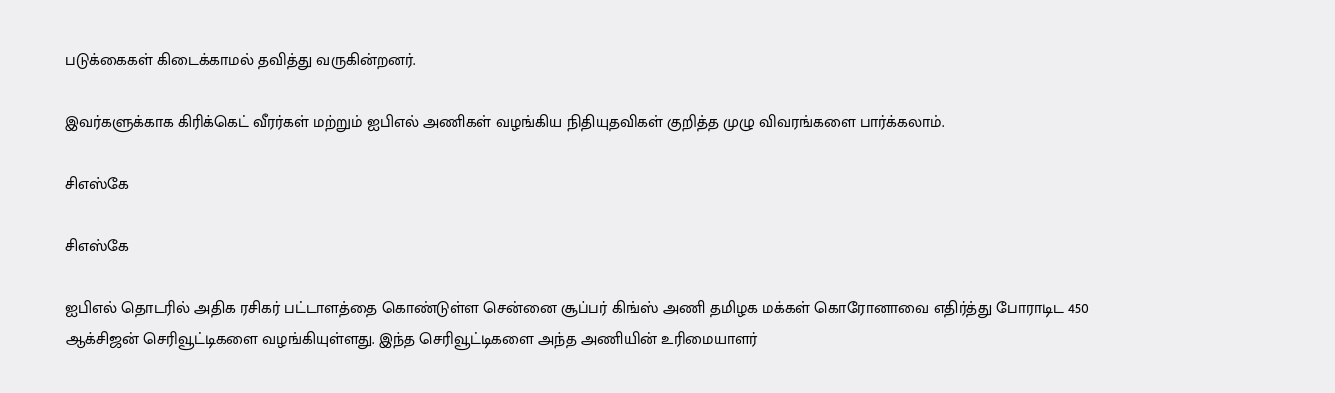படுக்கைகள் கிடைக்காமல் தவித்து வருகின்றனர்.

இவர்களுக்காக கிரிக்கெட் வீரர்கள் மற்றும் ஐபிஎல் அணிகள் வழங்கிய நிதியுதவிகள் குறித்த முழு விவரங்களை பார்க்கலாம்.

சிஎஸ்கே

சிஎஸ்கே

ஐபிஎல் தொடரில் அதிக ரசிகர் பட்டாளத்தை கொண்டுள்ள சென்னை சூப்பர் கிங்ஸ் அணி தமிழக மக்கள் கொரோனாவை எதிர்த்து போராடிட 450 ஆக்சிஜன் செரிவூட்டிகளை வழங்கியுள்ளது. இந்த செரிவூட்டிகளை அந்த அணியின் உரிமையாளர்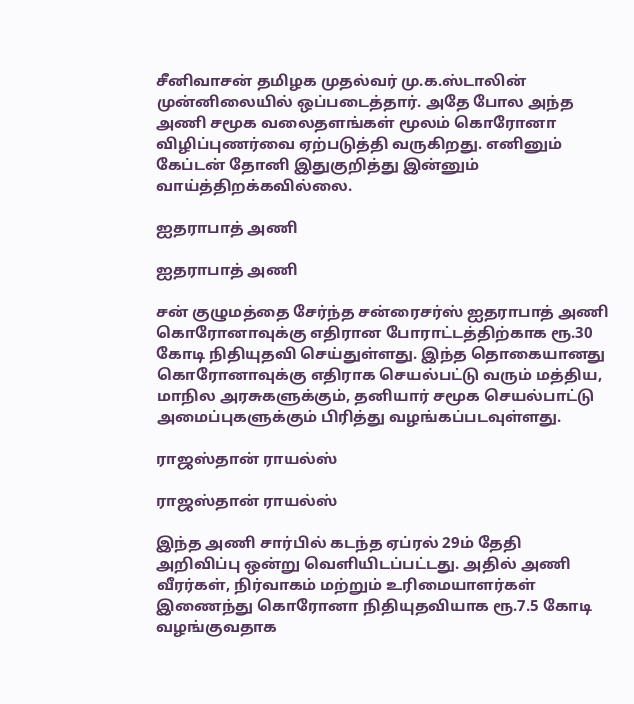சீனிவாசன் தமிழக முதல்வர் மு.க.ஸ்டாலின் முன்னிலையில் ஒப்படைத்தார். அதே போல அந்த அணி சமூக வலைதளங்கள் மூலம் கொரோனா விழிப்புணர்வை ஏற்படுத்தி வருகிறது. எனினும் கேப்டன் தோனி இதுகுறித்து இன்னும் வாய்த்திறக்கவில்லை.

ஐதராபாத் அணி

ஐதராபாத் அணி

சன் குழுமத்தை சேர்ந்த சன்ரைசர்ஸ் ஐதராபாத் அணி கொரோனாவுக்கு எதிரான போராட்டத்திற்காக ரூ.30 கோடி நிதியுதவி செய்துள்ளது. இந்த தொகையானது கொரோனாவுக்கு எதிராக செயல்பட்டு வரும் மத்திய, மாநில அரசுகளுக்கும், தனியார் சமூக செயல்பாட்டு அமைப்புகளுக்கும் பிரித்து வழங்கப்படவுள்ளது.

ராஜஸ்தான் ராயல்ஸ்

ராஜஸ்தான் ராயல்ஸ்

இந்த அணி சார்பில் கடந்த ஏப்ரல் 29ம் தேதி அறிவிப்பு ஒன்று வெளியிடப்பட்டது. அதில் அணி வீரர்கள், நிர்வாகம் மற்றும் உரிமையாளர்கள் இணைந்து கொரோனா நிதியுதவியாக ரூ.7.5 கோடி வழங்குவதாக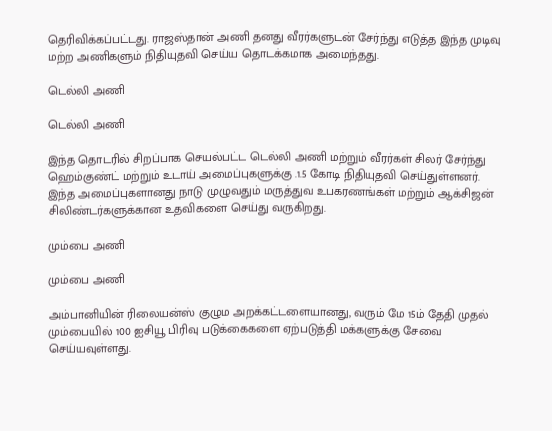தெரிவிக்கப்பட்டது. ராஜஸ்தான் அணி தனது வீரர்களுடன் சேர்ந்து எடுத்த இந்த முடிவு மற்ற அணிகளும் நிதியுதவி செய்ய தொடக்கமாக அமைந்தது.

டெல்லி அணி

டெல்லி அணி

இந்த தொடரில் சிறப்பாக செயல்பட்ட டெல்லி அணி மற்றும் வீரர்கள் சிலர் சேர்ந்து ஹெம்குண்ட் மற்றும் உடாய் அமைப்புகளுக்கு .1.5 கோடி நிதியுதவி செய்துள்ளனர். இந்த அமைப்புகளானது நாடு முழுவதும் மருத்துவ உபகரணங்கள் மற்றும் ஆக்சிஜன் சிலிண்டர்களுக்கான உதவிகளை செய்து வருகிறது.

மும்பை அணி

மும்பை அணி

அம்பானியின் ரிலையன்ஸ் குழும அறக்கட்டளையானது, வரும் மே 15ம் தேதி முதல் மும்பையில் 100 ஐசியூ பிரிவு படுக்கைகளை ஏற்படுத்தி மக்களுக்கு சேவை செய்யவுள்ளது.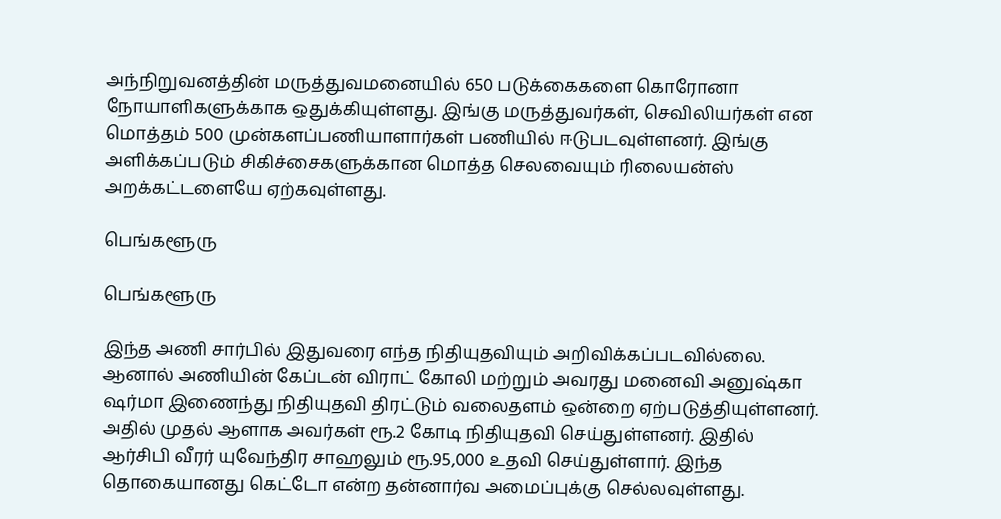அந்நிறுவனத்தின் மருத்துவமனையில் 650 படுக்கைகளை கொரோனா நோயாளிகளுக்காக ஒதுக்கியுள்ளது. இங்கு மருத்துவர்கள், செவிலியர்கள் என மொத்தம் 500 முன்களப்பணியாளார்கள் பணியில் ஈடுபடவுள்ளனர். இங்கு அளிக்கப்படும் சிகிச்சைகளுக்கான மொத்த செலவையும் ரிலையன்ஸ் அறக்கட்டளையே ஏற்கவுள்ளது.

பெங்களூரு

பெங்களூரு

இந்த அணி சார்பில் இதுவரை எந்த நிதியுதவியும் அறிவிக்கப்படவில்லை. ஆனால் அணியின் கேப்டன் விராட் கோலி மற்றும் அவரது மனைவி அனுஷ்கா ஷர்மா இணைந்து நிதியுதவி திரட்டும் வலைதளம் ஒன்றை ஏற்படுத்தியுள்ளனர். அதில் முதல் ஆளாக அவர்கள் ரூ.2 கோடி நிதியுதவி செய்துள்ளனர். இதில் ஆர்சிபி வீரர் யுவேந்திர சாஹலும் ரூ.95,000 உதவி செய்துள்ளார். இந்த தொகையானது கெட்டோ என்ற தன்னார்வ அமைப்புக்கு செல்லவுள்ளது.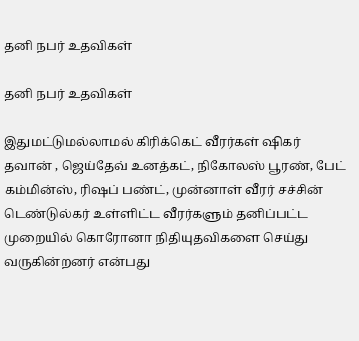தனி நபர் உதவிகள்

தனி நபர் உதவிகள்

இதுமட்டுமல்லாமல் கிரிக்கெட் வீரர்கள் ஷிகர் தவான் , ஜெய்தேவ் உனத்கட், நிகோலஸ் பூரண், பேட் கம்மின்ஸ், ரிஷப் பண்ட், முன்னாள் வீரர் சச்சின் டெண்டுல்கர் உள்ளிட்ட வீரர்களும் தனிப்பட்ட முறையில் கொரோனா நிதியுதவிகளை செய்து வருகின்றனர் என்பது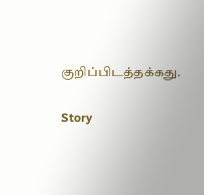குறிப்பிடத்தக்கது.

Story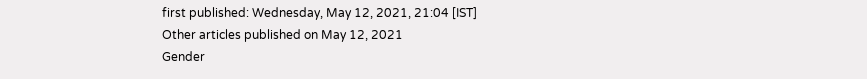first published: Wednesday, May 12, 2021, 21:04 [IST]
Other articles published on May 12, 2021
Gender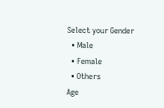Select your Gender
  • Male
  • Female
  • Others
Age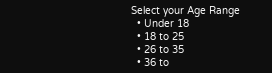Select your Age Range
  • Under 18
  • 18 to 25
  • 26 to 35
  • 36 to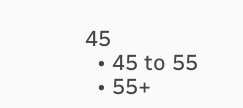45
  • 45 to 55
  • 55+